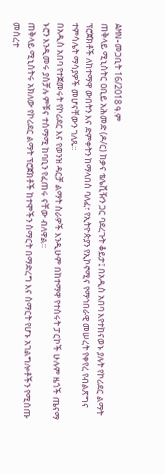AMN-መጋቢት 16/2018 ዓ.ም
ጠቅላይ ሚኒስትር ዐቢይ አሕመድ (ዶ/ር) ከቃና ቴሌቪዥን ጋር ባደረጉት ቆይታ፤ በአዲስ አበባ እየተከናወኑ ያሉት የኮሪደር ልማት ፕሮጀክቶች ለከተማዋ ውበትን እና ድምቀትን ከማላበስ ባለፈ፣ የኢትዮጵያን የኢኮኖሚና የማኅበራዊ መሠረት የቀየረ የብልጽግና ተምሳሌት ማሳያዎች መሆናቸውን ገለጹ።
በአዲስ አበባ የተጀመሩት የኮሪደር እና የወንዝ ዳርቻ ልማት ስራዎች እንዲሁም በከተማዋ የተሰሩት ፓርኮች ሁሉም ዜጎች ጤናማ ኑሮን እንዲመሩ ያስቻሉ ምቹና ተስማሚ ከባቢን የፈጠሩ ናቸው ብለዋል።
ጠቅላይ ሚኒስትሩ አክለው የኮሪደር ልማት ፕሮጀክቶች ከተሞችን ስማርት በማድረግ እና ስማርት የሆኑ አገልግሎቶችን የሚሰጡ መሰረተ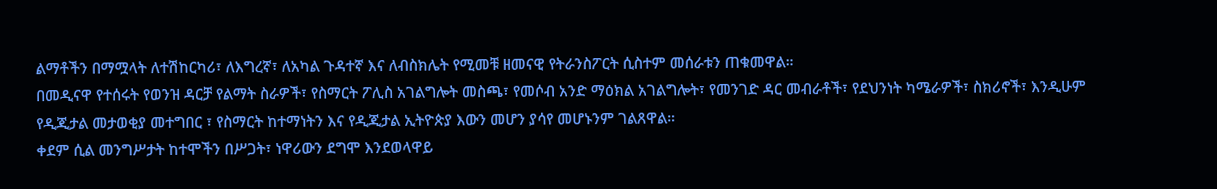ልማቶችን በማሟላት ለተሽከርካሪ፣ ለእግረኛ፣ ለአካል ጉዳተኛ እና ለብስክሌት የሚመቹ ዘመናዊ የትራንስፖርት ሲስተም መሰራቱን ጠቁመዋል።
በመዲናዋ የተሰሩት የወንዝ ዳርቻ የልማት ስራዎች፣ የስማርት ፖሊስ አገልግሎት መስጫ፣ የመሶብ አንድ ማዕክል አገልግሎት፣ የመንገድ ዳር መብራቶች፣ የደህንነት ካሜራዎች፣ ስክሪኖች፣ እንዲሁም የዲጂታል መታወቂያ መተግበር ፣ የስማርት ከተማነትን እና የዲጂታል ኢትዮጵያ እውን መሆን ያሳየ መሆኑንም ገልጸዋል።
ቀደም ሲል መንግሥታት ከተሞችን በሥጋት፣ ነዋሪውን ደግሞ እንደወላዋይ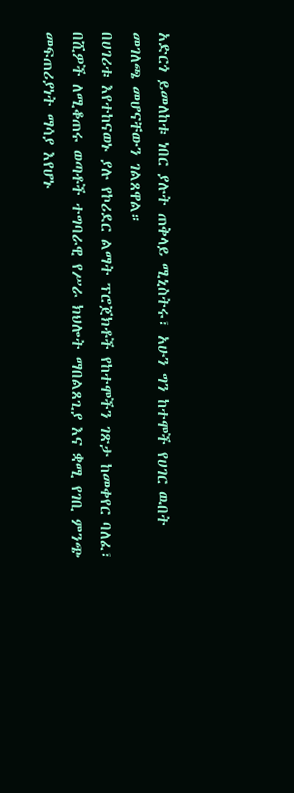አድርጎ ይመለከቱ ነበር ያሉት ጠቅላይ ሚኒስትሩ፣ አሁን ግን ከተሞች የሀገር ዉበት መገለጫ መሆናቸውን ገልጸዋል።
በሀገሪቱ እየተከናወኑ ያሉ የኮሪደር ልማት ፕሮጀክቶች የከተሞችን ገጽታ ከመቀየር ባለፈ፣ በሺዎች ለሚቆጠሩ ወጣቶች ተግባራዊ የሥራ ክህሎት ማበልጸጊያ እና ቋሚ የገቢ ምንጭ መፍጠሪያነት ማሳያ እየሆኑ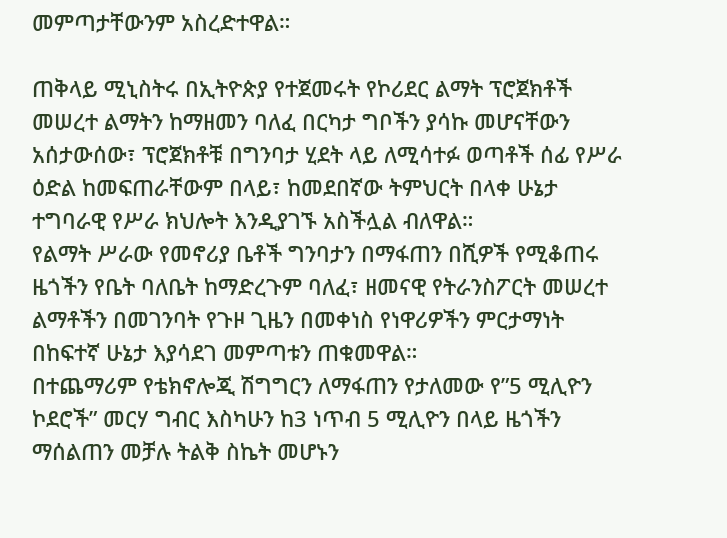መምጣታቸውንም አስረድተዋል።

ጠቅላይ ሚኒስትሩ በኢትዮጵያ የተጀመሩት የኮሪደር ልማት ፕሮጀክቶች መሠረተ ልማትን ከማዘመን ባለፈ በርካታ ግቦችን ያሳኩ መሆናቸውን አሰታውሰው፣ ፕሮጀክቶቹ በግንባታ ሂደት ላይ ለሚሳተፉ ወጣቶች ሰፊ የሥራ ዕድል ከመፍጠራቸውም በላይ፣ ከመደበኛው ትምህርት በላቀ ሁኔታ ተግባራዊ የሥራ ክህሎት እንዲያገኙ አስችሏል ብለዋል።
የልማት ሥራው የመኖሪያ ቤቶች ግንባታን በማፋጠን በሺዎች የሚቆጠሩ ዜጎችን የቤት ባለቤት ከማድረጉም ባለፈ፣ ዘመናዊ የትራንስፖርት መሠረተ ልማቶችን በመገንባት የጉዞ ጊዜን በመቀነስ የነዋሪዎችን ምርታማነት በከፍተኛ ሁኔታ እያሳደገ መምጣቱን ጠቁመዋል።
በተጨማሪም የቴክኖሎጂ ሽግግርን ለማፋጠን የታለመው የ”5 ሚሊዮን ኮደሮች” መርሃ ግብር እስካሁን ከ3 ነጥብ 5 ሚሊዮን በላይ ዜጎችን ማሰልጠን መቻሉ ትልቅ ስኬት መሆኑን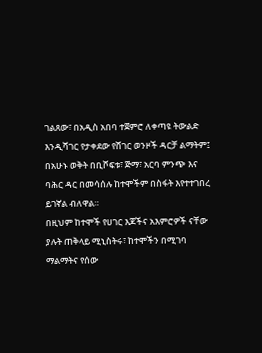ገልጸው፣ በአዲስ አበባ ተጀምሮ ለቀጣዩ ትውልድ እንዲሻገር የታቀደው የሸገር ወንዞች ዳርቻ ልማትም፤ በአሁኑ ወቅት በቢሾፍቱ፣ ጅማ፣ አርባ ምንጭ እና ባሕር ዳር በመሳሰሉ ከተሞችም በስፋት እየተተገበረ ይገኛል ብለዋል።
በዚህም ከተሞች የሀገር እጆችና አእምሮዎች ናቸው ያሉት ጠቅላይ ሚኒስትሩ፣ ከተሞችን በሚገባ ማልማትና የሰው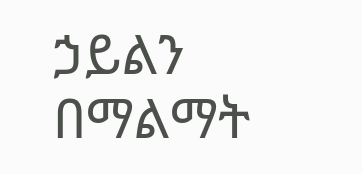ኃይልን በማልማት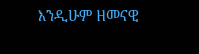እንዲሁም ዘመናዊ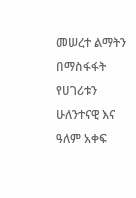መሠረተ ልማትን በማስፋፋት የሀገሪቱን ሁለንተናዊ እና ዓለም አቀፍ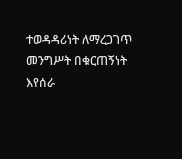ተወዳዳሪነት ለማረጋገጥ መንግሥት በቁርጠኝነት እየሰራ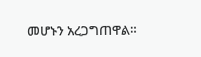መሆኑን አረጋግጠዋል።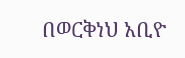በወርቅነህ አቢዮ